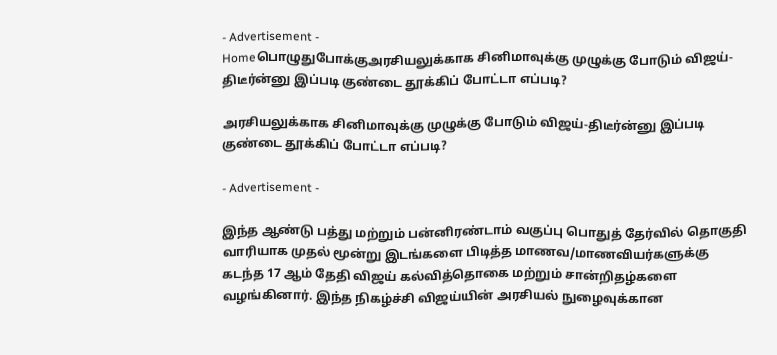- Advertisement -
Homeபொழுதுபோக்குஅரசியலுக்காக சினிமாவுக்கு முழுக்கு போடும் விஜய்-திடீர்ன்னு இப்படி குண்டை தூக்கிப் போட்டா எப்படி?

அரசியலுக்காக சினிமாவுக்கு முழுக்கு போடும் விஜய்-திடீர்ன்னு இப்படி குண்டை தூக்கிப் போட்டா எப்படி?

- Advertisement -

இந்த ஆண்டு பத்து மற்றும் பன்னிரண்டாம் வகுப்பு பொதுத் தேர்வில் தொகுதி வாரியாக முதல் மூன்று இடங்களை பிடித்த மாணவ/மாணவியர்களுக்கு கடந்த 17 ஆம் தேதி விஜய் கல்வித்தொகை மற்றும் சான்றிதழ்களை வழங்கினார். இந்த நிகழ்ச்சி விஜய்யின் அரசியல் நுழைவுக்கான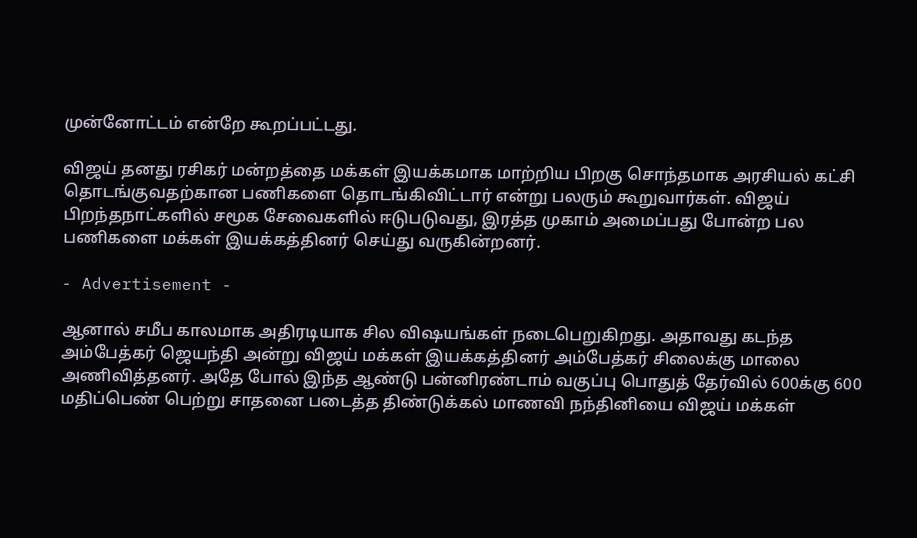முன்னோட்டம் என்றே கூறப்பட்டது.

விஜய் தனது ரசிகர் மன்றத்தை மக்கள் இயக்கமாக மாற்றிய பிறகு சொந்தமாக அரசியல் கட்சி தொடங்குவதற்கான பணிகளை தொடங்கிவிட்டார் என்று பலரும் கூறுவார்கள். விஜய் பிறந்தநாட்களில் சமூக சேவைகளில் ஈடுபடுவது, இரத்த முகாம் அமைப்பது போன்ற பல பணிகளை மக்கள் இயக்கத்தினர் செய்து வருகின்றனர்.

- Advertisement -

ஆனால் சமீப காலமாக அதிரடியாக சில விஷயங்கள் நடைபெறுகிறது. அதாவது கடந்த அம்பேத்கர் ஜெயந்தி அன்று விஜய் மக்கள் இயக்கத்தினர் அம்பேத்கர் சிலைக்கு மாலை அணிவித்தனர். அதே போல் இந்த ஆண்டு பன்னிரண்டாம் வகுப்பு பொதுத் தேர்வில் 600க்கு 600 மதிப்பெண் பெற்று சாதனை படைத்த திண்டுக்கல் மாணவி நந்தினியை விஜய் மக்கள்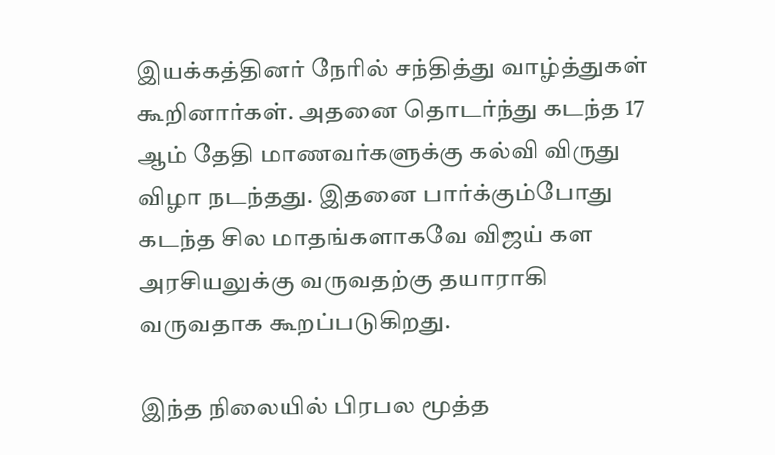இயக்கத்தினர் நேரில் சந்தித்து வாழ்த்துகள் கூறினார்கள். அதனை தொடர்ந்து கடந்த 17 ஆம் தேதி மாணவர்களுக்கு கல்வி விருது விழா நடந்தது. இதனை பார்க்கும்போது கடந்த சில மாதங்களாகவே விஜய் கள அரசியலுக்கு வருவதற்கு தயாராகி வருவதாக கூறப்படுகிறது.

இந்த நிலையில் பிரபல மூத்த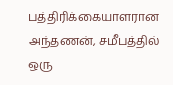பத்திரிக்கையாளரான அந்தணன், சமீபத்தில் ஒரு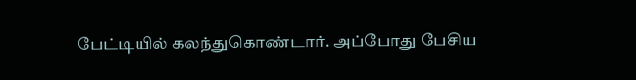பேட்டியில் கலந்துகொண்டார். அப்போது பேசிய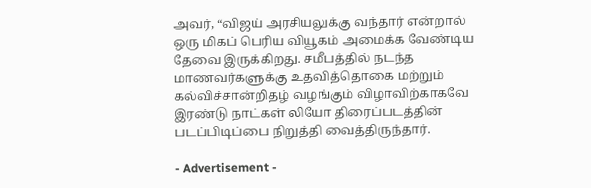அவர், “விஜய் அரசியலுக்கு வந்தார் என்றால் ஒரு மிகப் பெரிய வியூகம் அமைக்க வேண்டிய தேவை இருக்கிறது. சமீபத்தில் நடந்த மாணவர்களுக்கு உதவித்தொகை மற்றும் கல்விச்சான்றிதழ் வழங்கும் விழாவிற்காகவே இரண்டு நாட்கள் லியோ திரைப்படத்தின் படப்பிடிப்பை நிறுத்தி வைத்திருந்தார்.

- Advertisement -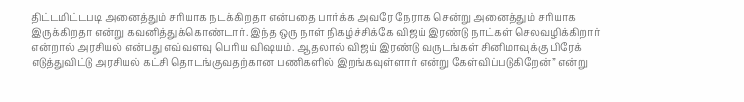திட்டமிட்டபடி அனைத்தும் சரியாக நடக்கிறதா என்பதை பார்க்க அவரே நேராக சென்று அனைத்தும் சரியாக இருக்கிறதா என்று கவனித்துக்கொண்டார். இந்த ஒரு நாள் நிகழ்ச்சிக்கே விஜய் இரண்டு நாட்கள் செலவழிக்கிறார் என்றால் அரசியல் என்பது எவ்வளவு பெரிய விஷயம். ஆதலால் விஜய் இரண்டு வருடங்கள் சினிமாவுக்கு பிரேக் எடுத்துவிட்டு அரசியல் கட்சி தொடங்குவதற்கான பணிகளில் இறங்கவுள்ளார் என்று கேள்விப்படுகிறேன்” என்று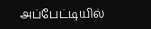அப்பேட்டியில்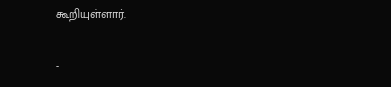கூறியுள்ளார்.

-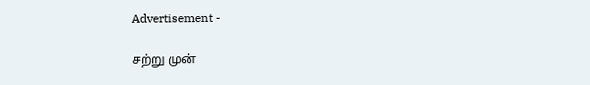Advertisement -

சற்று முன்